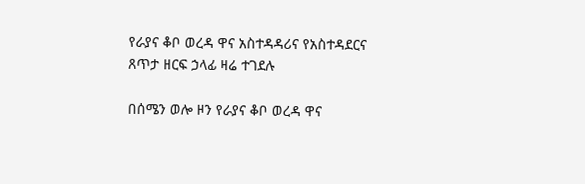የራያና ቆቦ ወረዳ ዋና አስተዳዳሪና የአስተዳደርና ጸጥታ ዘርፍ ኃላፊ ዛሬ ተገደሉ

በሰሜን ወሎ ዞን የራያና ቆቦ ወረዳ ዋና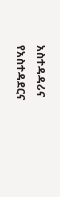አስተዳዳሪና የአስተዳደርና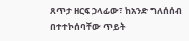ጸጥታ ዘርፍ ኃላፊው፣ ከአንድ ግለሰሰብ በተተኮሰባቸው ጥይት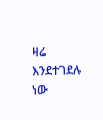ዛሬ እንደተገደሉ  ነው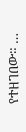የተዘገበው። …